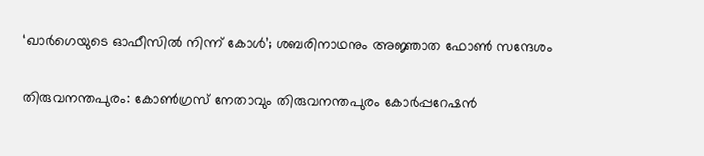‘ഖാര്‍ഗെയുടെ ഓഫീസില്‍ നിന്ന് കോള്‍’; ശബരിനാഥനും അജ്ഞാത ഫോണ്‍ സന്ദേശം

തിരുവനന്തപുരം: കോണ്‍ഗ്രസ് നേതാവും തിരുവനന്തപുരം കോര്‍പ്പറേഷന്‍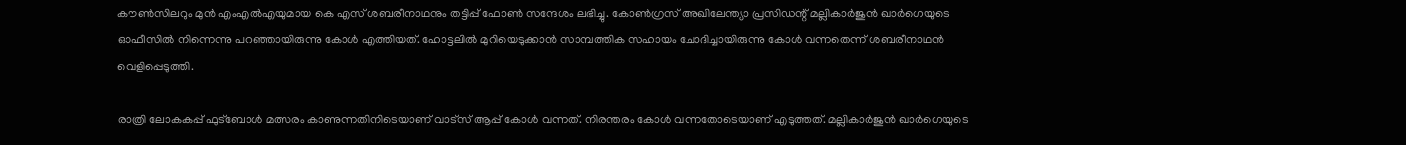കൗണ്‍സിലറും മുന്‍ എംഎല്‍എയുമായ കെ എസ് ശബരീനാഥനും തട്ടിപ്പ് ഫോണ്‍ സന്ദേശം ലഭിച്ചു. കോണ്‍ഗ്രസ് അഖിലേന്ത്യാ പ്രസിഡന്റ് മല്ലികാര്‍ജുന്‍ ഖാര്‍ഗെയുടെ ഓഫീസില്‍ നിന്നെന്നു പറഞ്ഞായിരുന്നു കോള്‍ എത്തിയത്. ഹോട്ടലില്‍ മുറിയെടുക്കാന്‍ സാമ്പത്തിക സഹായം ചോദിച്ചായിരുന്നു കോള്‍ വന്നതെന്ന് ശബരീനാഥന്‍ വെളിപ്പെടുത്തി.

രാത്രി ലോകകപ്പ് ഫുട്ബോൾ മത്സരം കാണുന്നതിനിടെയാണ് വാട്‌സ് ആപ്പ് കോള്‍ വന്നത്. നിരന്തരം കോള്‍ വന്നതോടെയാണ് എടുത്തത്. മല്ലികാര്‍ജുന്‍ ഖാര്‍ഗെയുടെ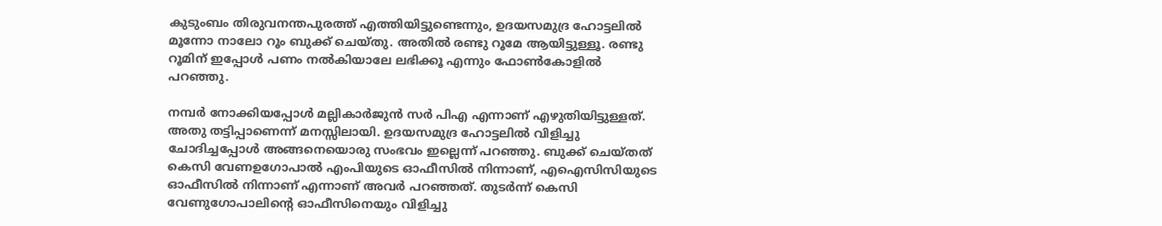കുടുംബം തിരുവനന്തപുരത്ത് എത്തിയിട്ടുണ്ടെന്നും, ഉദയസമുദ്ര ഹോട്ടലില്‍ മൂന്നോ നാലോ റൂം ബുക്ക് ചെയ്തു. അതില്‍ രണ്ടു റൂമേ ആയിട്ടുള്ളൂ. രണ്ടു റൂമിന് ഇപ്പോള്‍ പണം നല്‍കിയാലേ ലഭിക്കൂ എന്നും ഫോണ്‍കോളില്‍ പറഞ്ഞു.

നമ്പര്‍ നോക്കിയപ്പോള്‍ മല്ലികാര്‍ജുന്‍ സര്‍ പിഎ എന്നാണ് എഴുതിയിട്ടുള്ളത്. അതു തട്ടിപ്പാണെന്ന് മനസ്സിലായി. ഉദയസമുദ്ര ഹോട്ടലില്‍ വിളിച്ചു ചോദിച്ചപ്പോള്‍ അങ്ങനെയൊരു സംഭവം ഇല്ലെന്ന് പറഞ്ഞു. ബുക്ക് ചെയ്തത് കെസി വേണഉഗോപാല്‍ എംപിയുടെ ഓഫീസില്‍ നിന്നാണ്, എഐസിസിയുടെ ഓഫീസില്‍ നിന്നാണ് എന്നാണ് അവര്‍ പറഞ്ഞത്. തുടര്‍ന്ന് കെസി വേണുഗോപാലിന്റെ ഓഫീസിനെയും വിളിച്ചു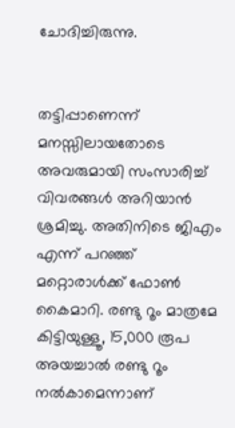ചോദിച്ചിരുന്നു.


തട്ടിപ്പാണെന്ന് മനസ്സിലായതോടെ അവരുമായി സംസാരിച്ച് വിവരങ്ങള്‍ അറിയാന്‍ ശ്രമിച്ചു. അതിനിടെ ജിഎം എന്ന് പറഞ്ഞ് മറ്റൊരാള്‍ക്ക് ഫോണ്‍ കൈമാറി. രണ്ടു റൂം മാത്രമേ കിട്ടിയുള്ളൂ, 15,000 രൂപ അയച്ചാല്‍ രണ്ടു റൂം നല്‍കാമെന്നാണ്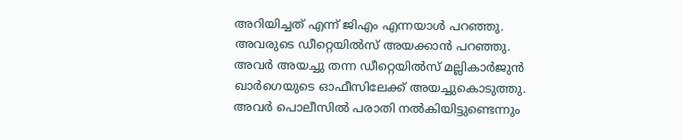അറിയിച്ചത് എന്ന് ജിഎം എന്നയാള്‍ പറഞ്ഞു. അവരുടെ ഡീറ്റെയില്‍സ് അയക്കാന്‍ പറഞ്ഞു. അവര്‍ അയച്ചു തന്ന ഡീറ്റെയില്‍സ് മല്ലികാര്‍ജുന്‍ ഖാര്‍ഗെയുടെ ഓഫീസിലേക്ക് അയച്ചുകൊടുത്തു. അവര്‍ പൊലീസില്‍ പരാതി നല്‍കിയിട്ടുണ്ടെന്നും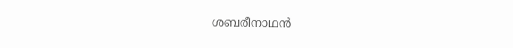ശബരീനാഥന്‍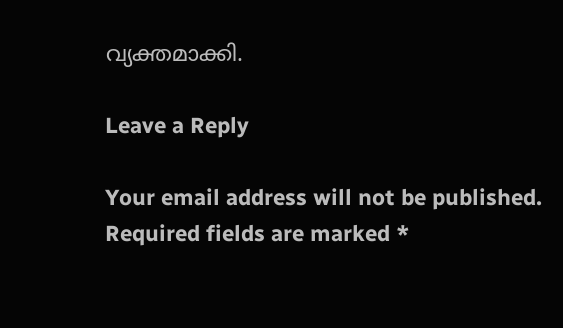വ്യക്തമാക്കി.

Leave a Reply

Your email address will not be published. Required fields are marked *